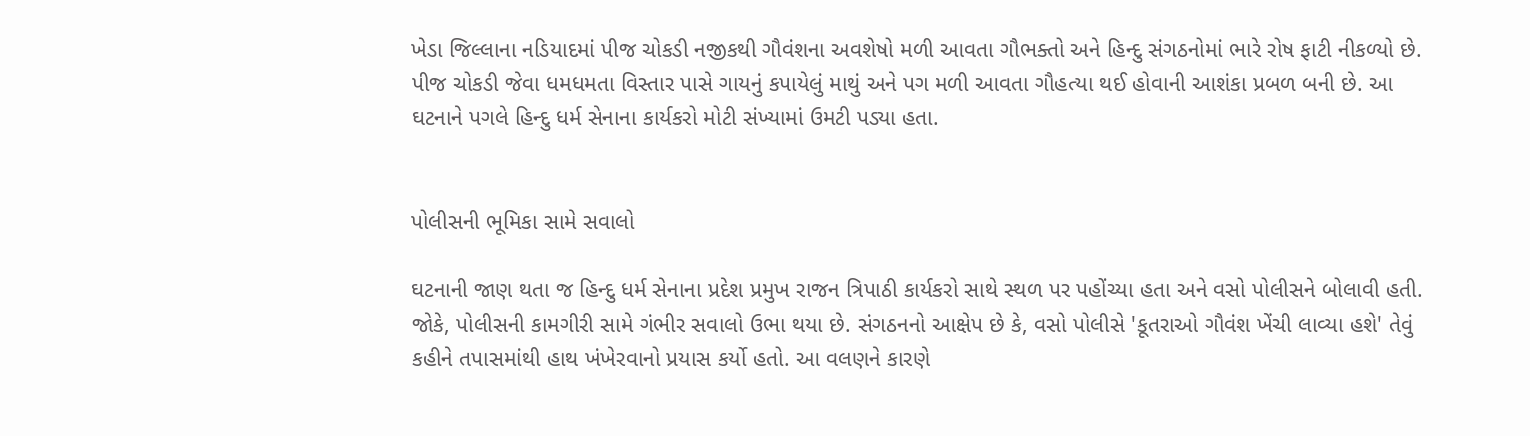ખેડા જિલ્લાના નડિયાદમાં પીજ ચોકડી નજીકથી ગૌવંશના અવશેષો મળી આવતા ગૌભક્તો અને હિન્દુ સંગઠનોમાં ભારે રોષ ફાટી નીકળ્યો છે. પીજ ચોકડી જેવા ધમધમતા વિસ્તાર પાસે ગાયનું કપાયેલું માથું અને પગ મળી આવતા ગૌહત્યા થઈ હોવાની આશંકા પ્રબળ બની છે. આ ઘટનાને પગલે હિન્દુ ધર્મ સેનાના કાર્યકરો મોટી સંખ્યામાં ઉમટી પડ્યા હતા.


પોલીસની ભૂમિકા સામે સવાલો

ઘટનાની જાણ થતા જ હિન્દુ ધર્મ સેનાના પ્રદેશ પ્રમુખ રાજન ત્રિપાઠી કાર્યકરો સાથે સ્થળ પર પહોંચ્યા હતા અને વસો પોલીસને બોલાવી હતી. જોકે, પોલીસની કામગીરી સામે ગંભીર સવાલો ઉભા થયા છે. સંગઠનનો આક્ષેપ છે કે, વસો પોલીસે 'કૂતરાઓ ગૌવંશ ખેંચી લાવ્યા હશે' તેવું કહીને તપાસમાંથી હાથ ખંખેરવાનો પ્રયાસ કર્યો હતો. આ વલણને કારણે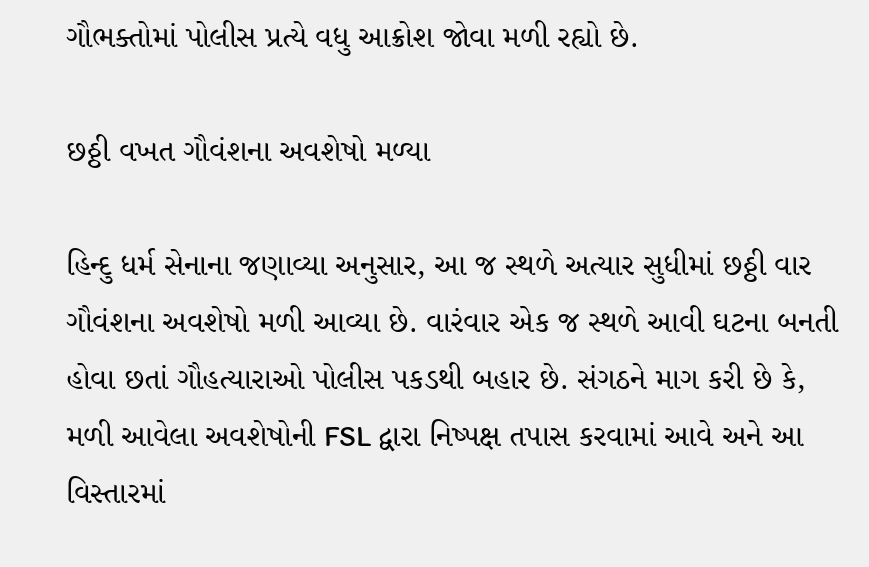ગૌભક્તોમાં પોલીસ પ્રત્યે વધુ આક્રોશ જોવા મળી રહ્યો છે.

છઠ્ઠી વખત ગૌવંશના અવશેષો મળ્યા

હિન્દુ ધર્મ સેનાના જણાવ્યા અનુસાર, આ જ સ્થળે અત્યાર સુધીમાં છઠ્ઠી વાર ગૌવંશના અવશેષો મળી આવ્યા છે. વારંવાર એક જ સ્થળે આવી ઘટના બનતી હોવા છતાં ગૌહત્યારાઓ પોલીસ પકડથી બહાર છે. સંગઠને માગ કરી છે કે, મળી આવેલા અવશેષોની FSL દ્વારા નિષ્પક્ષ તપાસ કરવામાં આવે અને આ વિસ્તારમાં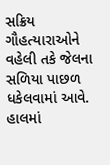સક્રિય ગૌહત્યારાઓને વહેલી તકે જેલના સળિયા પાછળ ધકેલવામાં આવે. હાલમાં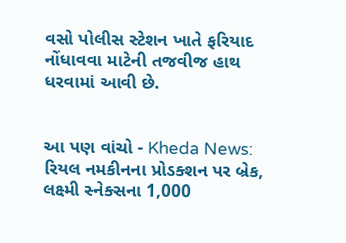વસો પોલીસ સ્ટેશન ખાતે ફરિયાદ નોંધાવવા માટેની તજવીજ હાથ ધરવામાં આવી છે.


આ પણ વાંચો - Kheda News: રિયલ નમકીનના પ્રોડક્શન પર બ્રેક, લક્ષ્મી સ્નેક્સના 1,000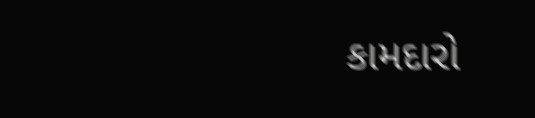કામદારો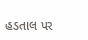હડતાલ પર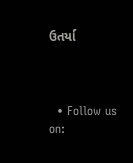ઉતર્યા



  • Follow us on: